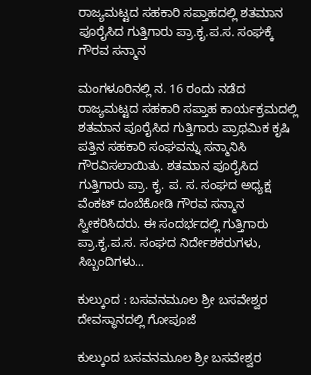ರಾಜ್ಯಮಟ್ಟದ ಸಹಕಾರಿ ಸಪ್ತಾಹದಲ್ಲಿ ಶತಮಾನ ಪೂರೈಸಿದ ಗುತ್ತಿಗಾರು ಪ್ರಾ.ಕೃ.ಪ.ಸ. ಸಂಘಕ್ಕೆ ಗೌರವ ಸನ್ಮಾನ

ಮಂಗಳೂರಿನಲ್ಲಿ ನ. 16 ರಂದು ನಡೆದ ರಾಜ್ಯಮಟ್ಟದ ಸಹಕಾರಿ ಸಪ್ತಾಹ ಕಾರ್ಯಕ್ರಮದಲ್ಲಿ ಶತಮಾನ ಪೂರೈಸಿದ ಗುತ್ತಿಗಾರು ಪ್ರಾಥಮಿಕ ಕೃಷಿ ಪತ್ತಿನ ಸಹಕಾರಿ ಸಂಘವನ್ನು ಸನ್ಮಾನಿಸಿ ಗೌರವಿಸಲಾಯಿತು. ಶತಮಾನ ಪೂರೈಸಿದ ಗುತ್ತಿಗಾರು ಪ್ರಾ. ಕೃ. ಪ. ಸ. ಸಂಘದ ಅಧ್ಯಕ್ಷ ವೆಂಕಟ್ ದಂಬೆಕೋಡಿ ಗೌರವ ಸನ್ಮಾನ ಸ್ವೀಕರಿಸಿದರು. ಈ ಸಂದರ್ಭದಲ್ಲಿ ಗುತ್ತಿಗಾರು ಪ್ರಾ‌.ಕೃ.ಪ.ಸ. ಸಂಘದ ನಿರ್ದೇಶಕರುಗಳು, ಸಿಬ್ಬಂದಿಗಳು...

ಕುಲ್ಕುಂದ : ಬಸವನಮೂಲ ಶ್ರೀ ಬಸವೇಶ್ವರ ದೇವಸ್ಥಾನದಲ್ಲಿ ಗೋಪೂಜೆ

ಕುಲ್ಕುಂದ ಬಸವನಮೂಲ ಶ್ರೀ ಬಸವೇಶ್ವರ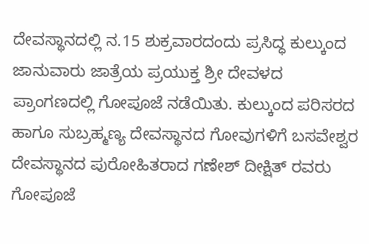ದೇವಸ್ಥಾನದಲ್ಲಿ ನ.15 ಶುಕ್ರವಾರದಂದು ಪ್ರಸಿದ್ಧ ಕುಲ್ಕುಂದ ಜಾನುವಾರು ಜಾತ್ರೆಯ ಪ್ರಯುಕ್ತ ಶ್ರೀ ದೇವಳದ ಪ್ರಾಂಗಣದಲ್ಲಿ ಗೋಪೂಜೆ ನಡೆಯಿತು. ಕುಲ್ಕುಂದ ಪರಿಸರದ ಹಾಗೂ ಸುಬ್ರಹ್ಮಣ್ಯ ದೇವಸ್ಥಾನದ ಗೋವುಗಳಿಗೆ ಬಸವೇಶ್ವರ ದೇವಸ್ಥಾನದ ಪುರೋಹಿತರಾದ ಗಣೇಶ್ ದೀಕ್ಷಿತ್ ರವರು ಗೋಪೂಜೆ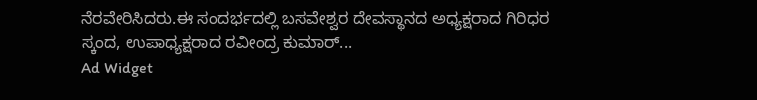ನೆರವೇರಿಸಿದರು.ಈ ಸಂದರ್ಭದಲ್ಲಿ ಬಸವೇಶ್ವರ ದೇವಸ್ಥಾನದ ಅಧ್ಯಕ್ಷರಾದ ಗಿರಿಧರ ಸ್ಕಂದ, ಉಪಾಧ್ಯಕ್ಷರಾದ ರವೀಂದ್ರ ಕುಮಾರ್...
Ad Widget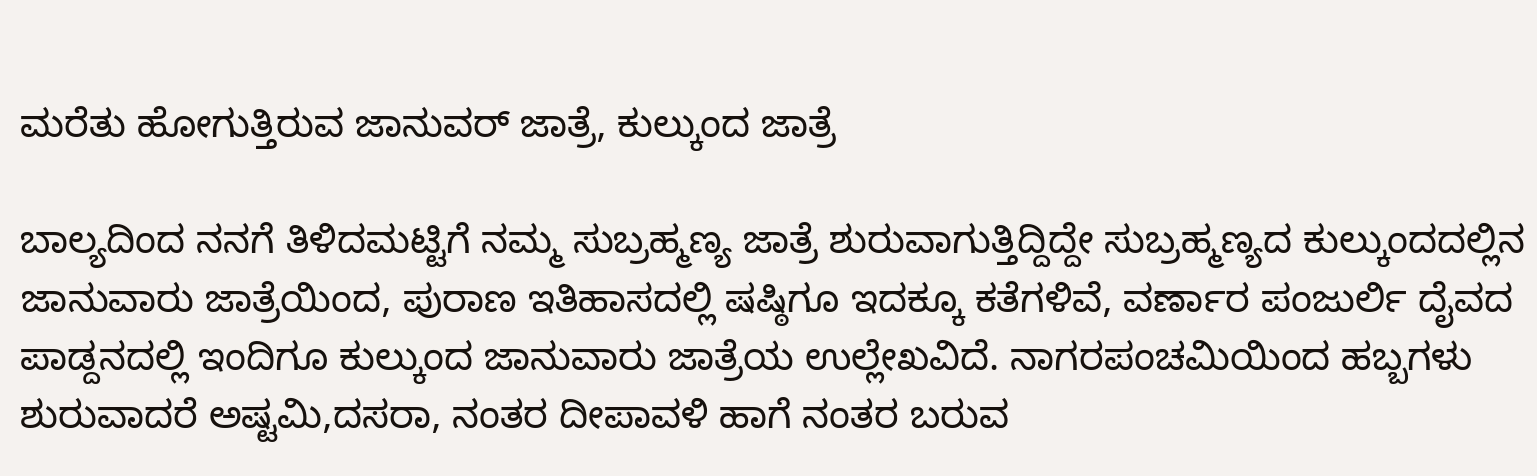ಮರೆತು ಹೋಗುತ್ತಿರುವ ಜಾನುವರ್ ಜಾತ್ರೆ, ಕುಲ್ಕುಂದ ಜಾತ್ರೆ

ಬಾಲ್ಯದಿಂದ ನನಗೆ ತಿಳಿದಮಟ್ಟಿಗೆ ನಮ್ಮ ಸುಬ್ರಹ್ಮಣ್ಯ ಜಾತ್ರೆ ಶುರುವಾಗುತ್ತಿದ್ದಿದ್ದೇ ಸುಬ್ರಹ್ಮಣ್ಯದ ಕುಲ್ಕುಂದದಲ್ಲಿನ ಜಾನುವಾರು ಜಾತ್ರೆಯಿಂದ, ಪುರಾಣ ಇತಿಹಾಸದಲ್ಲಿ ಷಷ್ಠಿಗೂ ಇದಕ್ಕೂ ಕತೆಗಳಿವೆ, ವರ್ಣಾರ ಪಂಜುರ್ಲಿ ದೈವದ ಪಾಡ್ದನದಲ್ಲಿ ಇಂದಿಗೂ ಕುಲ್ಕುಂದ ಜಾನುವಾರು ಜಾತ್ರೆಯ ಉಲ್ಲೇಖವಿದೆ. ನಾಗರಪಂಚಮಿಯಿಂದ ಹಬ್ಬಗಳು ಶುರುವಾದರೆ ಅಷ್ಟಮಿ,ದಸರಾ, ನಂತರ ದೀಪಾವಳಿ ಹಾಗೆ ನಂತರ ಬರುವ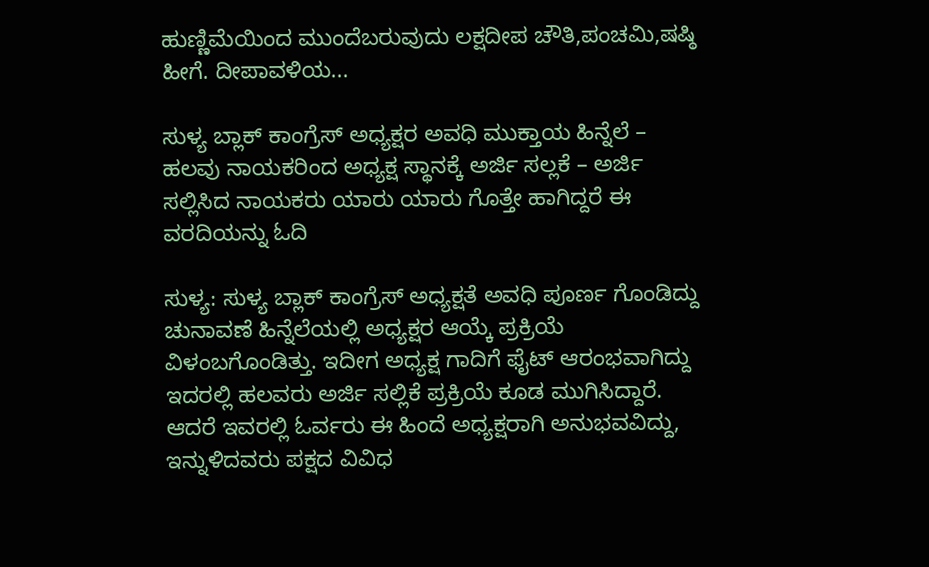ಹುಣ್ಣಿಮೆಯಿಂದ ಮುಂದೆಬರುವುದು ಲಕ್ಷದೀಪ ಚೌತಿ,ಪಂಚಮಿ,ಷಷ್ಠಿ ಹೀಗೆ. ದೀಪಾವಳಿಯ...

ಸುಳ್ಯ ಬ್ಲಾಕ್ ಕಾಂಗ್ರೆಸ್ ಅಧ್ಯಕ್ಷರ ಅವಧಿ ಮುಕ್ತಾಯ ಹಿನ್ನೆಲೆ – ಹಲವು ನಾಯಕರಿಂದ ಅಧ್ಯಕ್ಷ ಸ್ಥಾನಕ್ಕೆ ಅರ್ಜಿ ಸಲ್ಲಕೆ – ಅರ್ಜಿ ಸಲ್ಲಿಸಿದ ನಾಯಕರು ಯಾರು ಯಾರು ಗೊತ್ತೇ ಹಾಗಿದ್ದರೆ ಈ ವರದಿಯನ್ನು ಓದಿ

ಸುಳ್ಯ: ಸುಳ್ಯ ಬ್ಲಾಕ್ ಕಾಂಗ್ರೆಸ್ ಅಧ್ಯಕ್ಷತೆ ಅವಧಿ ಪೂರ್ಣ ಗೊಂಡಿದ್ದು ಚುನಾವಣೆ ಹಿನ್ನೆಲೆಯಲ್ಲಿ ಅಧ್ಯಕ್ಷರ ಆಯ್ಕೆ ಪ್ರಕ್ರಿಯೆ ವಿಳಂಬಗೊಂಡಿತ್ತು. ಇದೀಗ ಅಧ್ಯಕ್ಷ ಗಾದಿಗೆ ಫೈಟ್ ಆರಂಭವಾಗಿದ್ದು ಇದರಲ್ಲಿ ಹಲವರು ಅರ್ಜಿ ಸಲ್ಲಿಕೆ ಪ್ರಕ್ರಿಯೆ ಕೂಡ ಮುಗಿಸಿದ್ದಾರೆ. ಆದರೆ ಇವರಲ್ಲಿ ಓರ್ವರು ಈ ಹಿಂದೆ ಅಧ್ಯಕ್ಷರಾಗಿ ಅನುಭವವಿದ್ದು, ಇನ್ನುಳಿದವರು ಪಕ್ಷದ ವಿವಿಧ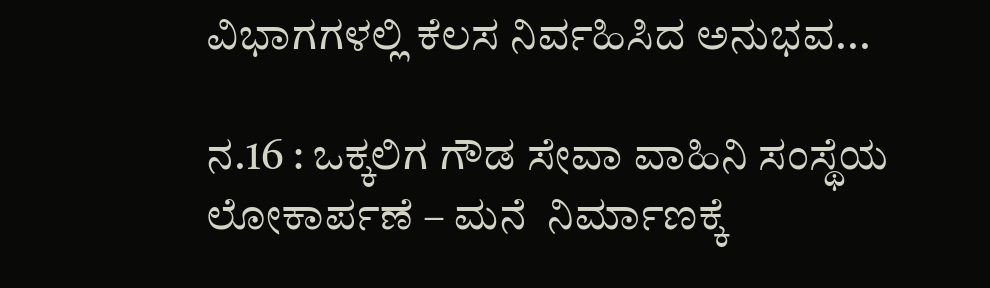ವಿಭಾಗಗಳಲ್ಲಿ ಕೆಲಸ ನಿರ್ವಹಿಸಿದ ಅನುಭವ...

ನ.16 : ಒಕ್ಕಲಿಗ ಗೌಡ ಸೇವಾ ವಾಹಿನಿ ಸಂಸ್ಥೆಯ ಲೋಕಾರ್ಪಣೆ – ಮನೆ  ನಿರ್ಮಾಣಕ್ಕೆ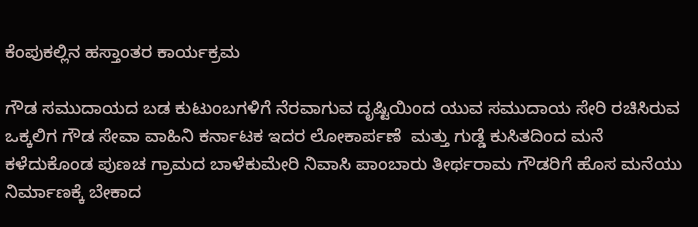ಕೆಂಪುಕಲ್ಲಿನ ಹಸ್ತಾಂತರ ಕಾರ್ಯಕ್ರಮ

ಗೌಡ ಸಮುದಾಯದ ಬಡ ಕುಟುಂಬಗಳಿಗೆ ನೆರವಾಗುವ ದೃಷ್ಟಿಯಿಂದ ಯುವ ಸಮುದಾಯ ಸೇರಿ ರಚಿಸಿರುವ ಒಕ್ಕಲಿಗ ಗೌಡ ಸೇವಾ ವಾಹಿನಿ ಕರ್ನಾಟಕ ಇದರ ಲೋಕಾರ್ಪಣೆ  ಮತ್ತು ಗುಡ್ಡೆ ಕುಸಿತದಿಂದ ಮನೆ ಕಳೆದುಕೊಂಡ ಪುಣಚ ಗ್ರಾಮದ ಬಾಳೆಕುಮೇರಿ ನಿವಾಸಿ ಪಾಂಬಾರು ತೀರ್ಥರಾಮ ಗೌಡರಿಗೆ ಹೊಸ ಮನೆಯು ನಿರ್ಮಾಣಕ್ಕೆ ಬೇಕಾದ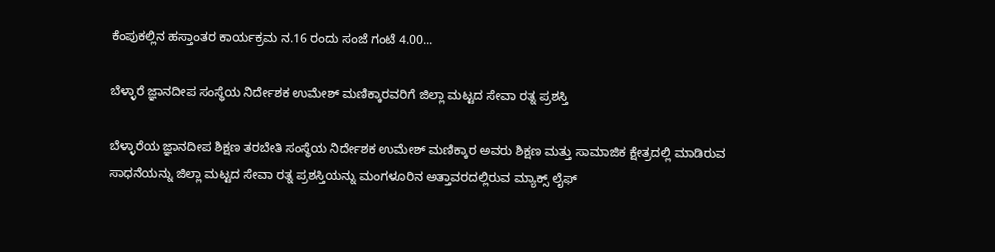ಕೆಂಪುಕಲ್ಲಿನ ಹಸ್ತಾಂತರ ಕಾರ್ಯಕ್ರಮ ನ.16 ರಂದು ಸಂಜೆ ಗಂಟೆ 4.00...

ಬೆಳ್ಳಾರೆ ಜ್ಞಾನದೀಪ ಸಂಸ್ಥೆಯ ನಿರ್ದೇಶಕ ಉಮೇಶ್ ಮಣಿಕ್ಕಾರವರಿಗೆ ಜಿಲ್ಲಾ ಮಟ್ಟದ ಸೇವಾ ರತ್ನ ಪ್ರಶಸ್ತಿ

ಬೆಳ್ಳಾರೆಯ ಜ್ಞಾನದೀಪ ಶಿಕ್ಷಣ ತರಬೇತಿ ಸಂಸ್ಥೆಯ ನಿರ್ದೇಶಕ ಉಮೇಶ್ ಮಣಿಕ್ಕಾರ ಅವರು ಶಿಕ್ಷಣ ಮತ್ತು ಸಾಮಾಜಿಕ ಕ್ಷೇತ್ರದಲ್ಲಿ ಮಾಡಿರುವ ಸಾಧನೆಯನ್ನು ಜಿಲ್ಲಾ ಮಟ್ಟದ ಸೇವಾ ರತ್ನ ಪ್ರಶಸ್ತಿಯನ್ನು ಮಂಗಳೂರಿನ ಅತ್ತಾವರದಲ್ಲಿರುವ ಮ್ಯಾಕ್ಸ್ ಲೈಫ್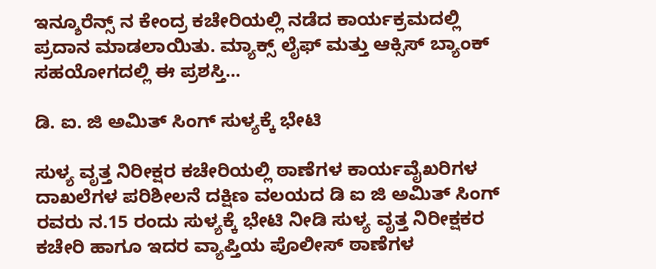ಇನ್ಶೂರೆನ್ಸ್ ನ ಕೇಂದ್ರ ಕಚೇರಿಯಲ್ಲಿ ನಡೆದ ಕಾರ್ಯಕ್ರಮದಲ್ಲಿ ಪ್ರದಾನ ಮಾಡಲಾಯಿತು. ಮ್ಯಾಕ್ಸ್ ಲೈಫ್ ಮತ್ತು ಆಕ್ಸಿಸ್ ಬ್ಯಾಂಕ್ ಸಹಯೋಗದಲ್ಲಿ ಈ ಪ್ರಶಸ್ತಿ...

ಡಿ. ಐ. ಜಿ ಅಮಿತ್ ಸಿಂಗ್ ಸುಳ್ಯಕ್ಕೆ ಭೇಟಿ

ಸುಳ್ಯ ವೃತ್ತ ನಿರೀಕ್ಷರ ಕಚೇರಿಯಲ್ಲಿ ಠಾಣೆಗಳ ಕಾರ್ಯವೈಖರಿಗಳ ದಾಖಲೆಗಳ ಪರಿಶೀಲನೆ ದಕ್ಷಿಣ ವಲಯದ ಡಿ ಐ ಜಿ ಅಮಿತ್ ಸಿಂಗ್ ರವರು ನ.15 ರಂದು ಸುಳ್ಯಕ್ಕೆ ಭೇಟಿ ನೀಡಿ ಸುಳ್ಯ ವೃತ್ತ ನಿರೀಕ್ಷಕರ ಕಚೇರಿ ಹಾಗೂ ಇದರ ವ್ಯಾಪ್ತಿಯ ಪೊಲೀಸ್ ಠಾಣೆಗಳ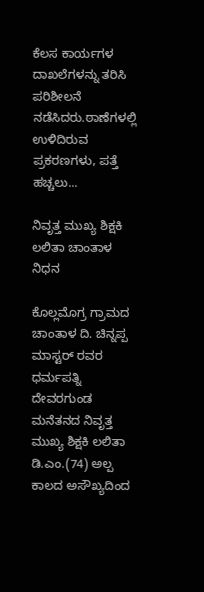ಕೆಲಸ ಕಾರ್ಯಗಳ ದಾಖಲೆಗಳನ್ನು ತರಿಸಿ ಪರಿಶೀಲನೆ ನಡೆಸಿದರು.ಠಾಣೆಗಳಲ್ಲಿ ಉಳಿದಿರುವ ಪ್ರಕರಣಗಳು, ಪತ್ತೆ ಹಚ್ಚಲು...

ನಿವೃತ್ತ ಮುಖ್ಯ ಶಿಕ್ಷಕಿ ಲಲಿತಾ ಚಾಂತಾಳ ನಿಧನ

ಕೊಲ್ಲಮೊಗ್ರ ಗ್ರಾಮದ ಚಾಂತಾಳ ದಿ. ಚಿನ್ನಪ್ಪ ಮಾಸ್ಟರ್ ರವರ ಧರ್ಮಪತ್ನಿ ದೇವರಗುಂಡ ಮನೆತನದ ನಿವೃತ್ತ ಮುಖ್ಯ ಶಿಕ್ಷಕಿ ಲಲಿತಾ ಡಿ.ಎಂ.(74) ಅಲ್ಪ ಕಾಲದ ಅಸೌಖ್ಯದಿಂದ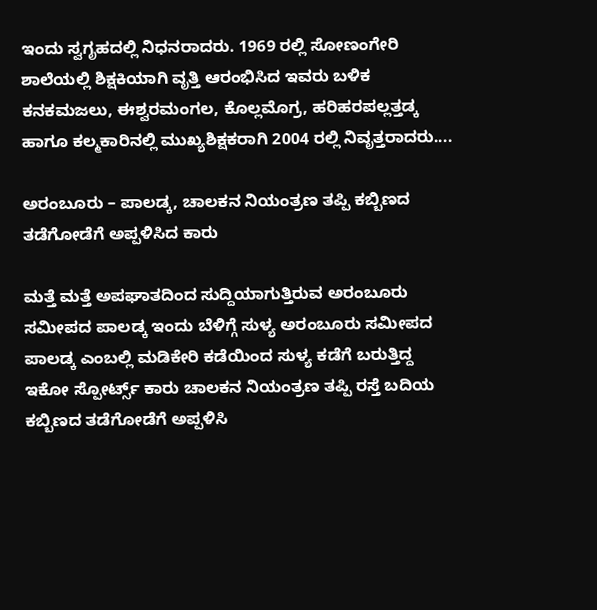ಇಂದು ಸ್ವಗೃಹದಲ್ಲಿ ನಿಧನರಾದರು. 1969 ರಲ್ಲಿ ಸೋಣಂಗೇರಿ ಶಾಲೆಯಲ್ಲಿ ಶಿಕ್ಷಕಿಯಾಗಿ ವೃತ್ತಿ ಆರಂಭಿಸಿದ ಇವರು ಬಳಿಕ ಕನಕಮಜಲು, ಈಶ್ವರಮಂಗಲ, ಕೊಲ್ಲಮೊಗ್ರ, ಹರಿಹರಪಲ್ಲತ್ತಡ್ಕ ಹಾಗೂ ಕಲ್ಮಕಾರಿನಲ್ಲಿ ಮುಖ್ಯಶಿಕ್ಷಕರಾಗಿ 2004 ರಲ್ಲಿ ನಿವೃತ್ತರಾದರು....

ಅರಂಬೂರು – ಪಾಲಡ್ಕ, ಚಾಲಕನ ನಿಯಂತ್ರಣ ತಪ್ಪಿ ಕಬ್ಬಿಣದ ತಡೆಗೋಡೆಗೆ ಅಪ್ಪಳಿಸಿದ ಕಾರು

ಮತ್ತೆ ಮತ್ತೆ ಅಪಘಾತದಿಂದ ಸುದ್ದಿಯಾಗುತ್ತಿರುವ ಅರಂಬೂರು ಸಮೀಪದ ಪಾಲಡ್ಕ ಇಂದು ಬೆಳಿಗ್ಗೆ ಸುಳ್ಯ ಅರಂಬೂರು ಸಮೀಪದ ಪಾಲಡ್ಕ ಎಂಬಲ್ಲಿ ಮಡಿಕೇರಿ ಕಡೆಯಿಂದ ಸುಳ್ಯ ಕಡೆಗೆ ಬರುತ್ತಿದ್ದ ಇಕೋ ಸ್ಪೋರ್ಟ್ಸ್ ಕಾರು ಚಾಲಕನ ನಿಯಂತ್ರಣ ತಪ್ಪಿ ರಸ್ತೆ ಬದಿಯ ಕಬ್ಬಿಣದ ತಡೆಗೋಡೆಗೆ ಅಪ್ಪಳಿಸಿ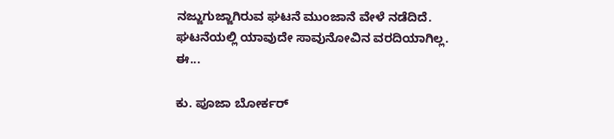ನಜ್ಜುಗುಜ್ಜಾಗಿರುವ ಘಟನೆ ಮುಂಜಾನೆ ವೇಳೆ ನಡೆದಿದೆ. ಘಟನೆಯಲ್ಲಿ ಯಾವುದೇ ಸಾವುನೋವಿನ ವರದಿಯಾಗಿಲ್ಲ. ಈ...

ಕು. ಪೂಜಾ ಬೋರ್ಕರ್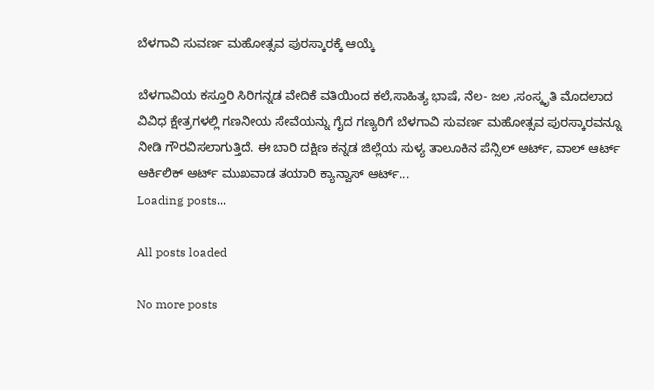ಬೆಳಗಾವಿ ಸುವರ್ಣ ಮಹೋತ್ಸವ ಪುರಸ್ಕಾರಕ್ಕೆ ಆಯ್ಕೆ

ಬೆಳಗಾವಿಯ ಕಸ್ತೂರಿ ಸಿರಿಗನ್ನಡ ವೇದಿಕೆ ವತಿಯಿಂದ ಕಲೆ,ಸಾಹಿತ್ಯ ಭಾಷೆ, ನೆಲ- ಜಲ ,ಸಂಸ್ಕೃತಿ ಮೊದಲಾದ ವಿವಿಧ ಕ್ಷೇತ್ರಗಳಲ್ಲಿ ಗಣನೀಯ ಸೇವೆಯನ್ನು ಗೈದ ಗಣ್ಯರಿಗೆ ಬೆಳಗಾವಿ ಸುವರ್ಣ ಮಹೋತ್ಸವ ಪುರಸ್ಕಾರವನ್ನೂ ನೀಡಿ ಗೌರವಿಸಲಾಗುತ್ತಿದೆ. ಈ ಬಾರಿ ದಕ್ಷಿಣ ಕನ್ನಡ ಜಿಲ್ಲೆಯ ಸುಳ್ಯ ತಾಲೂಕಿನ ಪೆನ್ಸಿಲ್ ಆರ್ಟ್, ವಾಲ್ ಆರ್ಟ್ ಆರ್ಕಿಲಿಕ್ ಆರ್ಟ್ ಮುಖವಾಡ ತಯಾರಿ ಕ್ಯಾನ್ವಾಸ್ ಆರ್ಟ್...
Loading posts...

All posts loaded

No more posts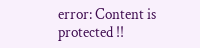error: Content is protected !!